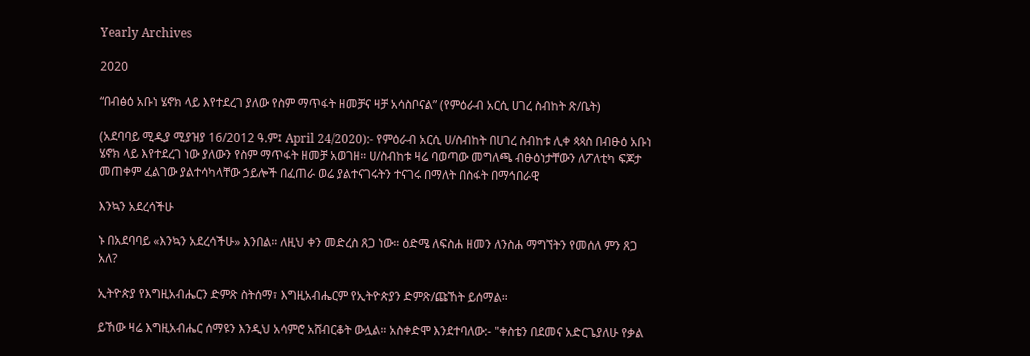Yearly Archives

2020

“በብፅዕ አቡነ ሄኖክ ላይ እየተደረገ ያለው የስም ማጥፋት ዘመቻና ዛቻ አሳስቦናል” (የምዕራብ አርሲ ሀገረ ስብከት ጽ/ቤት)

(አደባባይ ሚዲያ ሚያዝያ 16/2012 ዓ.ም፤ April 24/2020):- የምዕራብ አርሲ ሀ/ስብከት በሀገረ ስብከቱ ሊቀ ጳጳስ በብፁዕ አቡነ ሄኖክ ላይ እየተደረገ ነው ያለውን የስም ማጥፋት ዘመቻ አወገዘ። ሀ/ስብከቱ ዛሬ ባወጣው መግለጫ ብፁዕነታቸውን ለፖለቲካ ፍጆታ መጠቀም ፈልገው ያልተሳካላቸው ኃይሎች በፈጠራ ወሬ ያልተናገሩትን ተናገሩ በማለት በስፋት በማኅበራዊ

እንኳን አደረሳችሁ

ኑ በአደባባይ «እንኳን አደረሳችሁ» እንበል። ለዚህ ቀን መድረስ ጸጋ ነው። ዕድሜ ለፍስሐ ዘመን ለንስሐ ማግኘትን የመሰለ ምን ጸጋ አለ?

ኢትዮጵያ የእግዚአብሔርን ድምጽ ስትሰማ፣ እግዚአብሔርም የኢትዮጵያን ድምጽ/ጩኸት ይሰማል።

ይኸው ዛሬ እግዚአብሔር ሰማዩን እንዲህ አሳምሮ አሸብርቆት ውሏል። አስቀድሞ እንደተባለው:- "ቀስቴን በደመና አድርጌያለሁ የቃል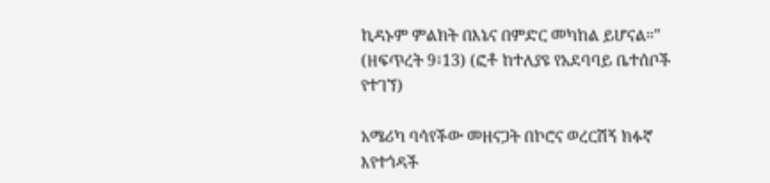ኪዳኑም ምልክት በእኔና በምድር መካከል ይሆናል።" (ዘፍጥረት 9፥13) (ፎቶ ከተለያዩ የአደባባይ ቤተሰቦች የተገኘ)

አሜሪካ ባሳየችው መዘናጋት በኮሮና ወረርሽኝ ክፉኛ እየተጎዳች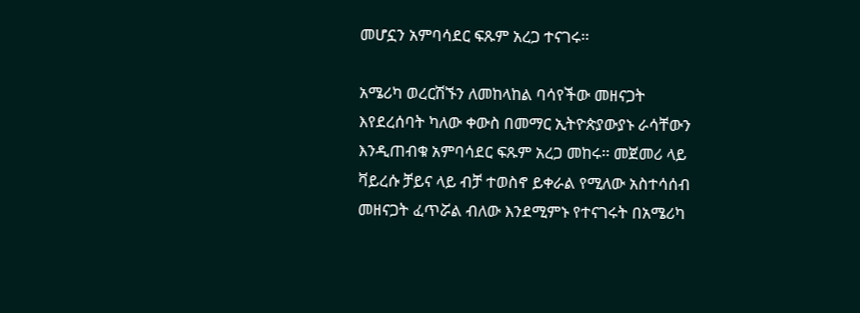መሆኗን አምባሳደር ፍጹም አረጋ ተናገሩ፡፡

አሜሪካ ወረርሽኙን ለመከላከል ባሳየችው መዘናጋት እየደረሰባት ካለው ቀውስ በመማር ኢትዮጵያውያኑ ራሳቸውን እንዲጠብቁ አምባሳደር ፍጹም አረጋ መከሩ፡፡ መጀመሪ ላይ ቫይረሱ ቻይና ላይ ብቻ ተወስኖ ይቀራል የሚለው አስተሳሰብ መዘናጋት ፈጥሯል ብለው እንደሚምኑ የተናገሩት በአሜሪካ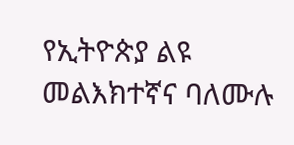የኢትዮጵያ ልዩ መልእክተኛና ባለሙሉ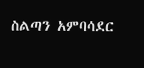ስልጣን አምባሳደር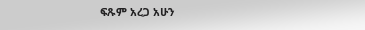ፍጹም አረጋ አሁን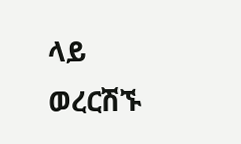ላይ ወረርሽኙ